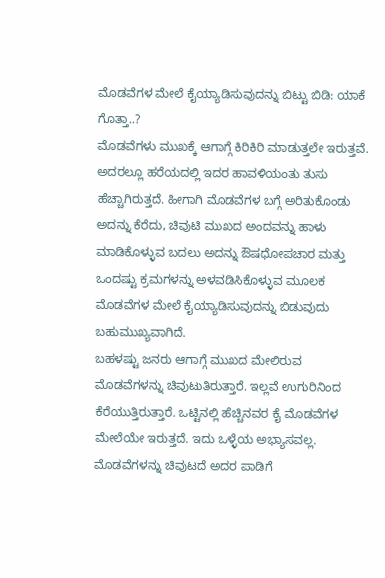ಮೊಡವೆಗಳ ಮೇಲೆ ಕೈಯ್ಯಾಡಿಸುವುದನ್ನು ಬಿಟ್ಟು ಬಿಡಿ: ಯಾಕೆ ಗೊತ್ತಾ..?
ಮೊಡವೆಗಳು ಮುಖಕ್ಕೆ ಆಗಾಗ್ಗೆ ಕಿರಿಕಿರಿ ಮಾಡುತ್ತಲೇ ಇರುತ್ತವೆ. ಅದರಲ್ಲೂ ಹರೆಯದಲ್ಲಿ ಇದರ ಹಾವಳಿಯಂತು ತುಸು ಹೆಚ್ಚಾಗಿರುತ್ತದೆ. ಹೀಗಾಗಿ ಮೊಡವೆಗಳ ಬಗ್ಗೆ ಅರಿತುಕೊಂಡು ಅದನ್ನು ಕೆರೆದು, ಚಿವುಟಿ ಮುಖದ ಅಂದವನ್ನು ಹಾಳು ಮಾಡಿಕೊಳ್ಳುವ ಬದಲು ಅದನ್ನು ಔಷಧೋಪಚಾರ ಮತ್ತು ಒಂದಷ್ಟು ಕ್ರಮಗಳನ್ನು ಅಳವಡಿಸಿಕೊಳ್ಳುವ ಮೂಲಕ ಮೊಡವೆಗಳ ಮೇಲೆ ಕೈಯ್ಯಾಡಿಸುವುದನ್ನು ಬಿಡುವುದು ಬಹುಮುಖ್ಯವಾಗಿದೆ.
ಬಹಳಷ್ಟು ಜನರು ಆಗಾಗ್ಗೆ ಮುಖದ ಮೇಲಿರುವ ಮೊಡವೆಗಳನ್ನು ಚಿವುಟುತಿರುತ್ತಾರೆ. ಇಲ್ಲವೆ ಉಗುರಿನಿಂದ ಕೆರೆಯುತ್ತಿರುತ್ತಾರೆ. ಒಟ್ಟಿನಲ್ಲಿ ಹೆಚ್ಚಿನವರ ಕೈ ಮೊಡವೆಗಳ ಮೇಲೆಯೇ ಇರುತ್ತದೆ. ಇದು ಒಳ್ಳೆಯ ಅಭ್ಯಾಸವಲ್ಲ. ಮೊಡವೆಗಳನ್ನು ಚಿವುಟದೆ ಅದರ ಪಾಡಿಗೆ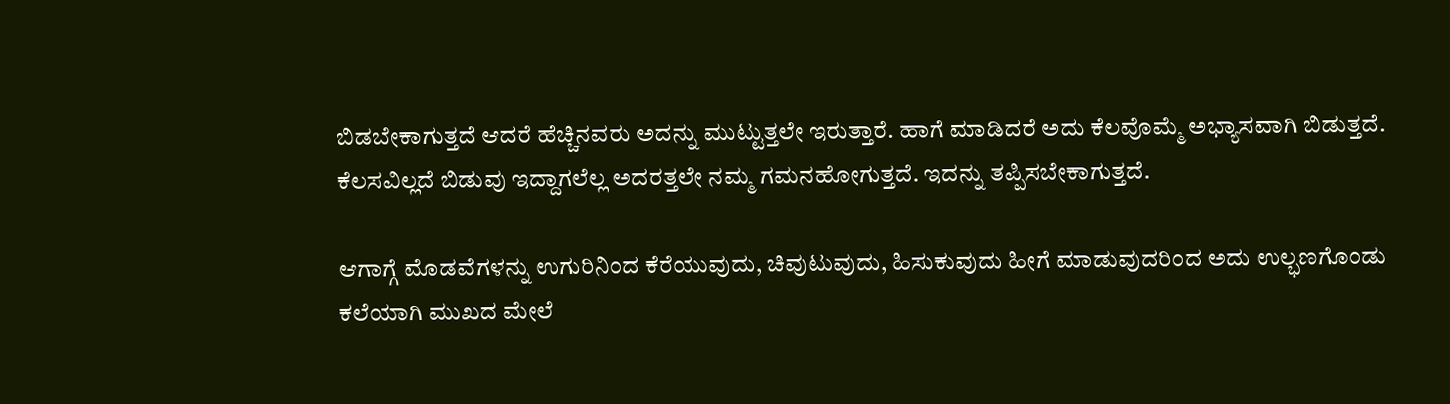ಬಿಡಬೇಕಾಗುತ್ತದೆ ಆದರೆ ಹೆಚ್ಚಿನವರು ಅದನ್ನು ಮುಟ್ಟುತ್ತಲೇ ಇರುತ್ತಾರೆ. ಹಾಗೆ ಮಾಡಿದರೆ ಅದು ಕೆಲವೊಮ್ಮೆ ಅಭ್ಯಾಸವಾಗಿ ಬಿಡುತ್ತದೆ. ಕೆಲಸವಿಲ್ಲದೆ ಬಿಡುವು ಇದ್ದಾಗಲೆಲ್ಲ ಅದರತ್ತಲೇ ನಮ್ಮ ಗಮನಹೋಗುತ್ತದೆ. ಇದನ್ನು ತಪ್ಪಿಸಬೇಕಾಗುತ್ತದೆ.

ಆಗಾಗ್ಗೆ ಮೊಡವೆಗಳನ್ನು ಉಗುರಿನಿಂದ ಕೆರೆಯುವುದು, ಚಿವುಟುವುದು, ಹಿಸುಕುವುದು ಹೀಗೆ ಮಾಡುವುದರಿಂದ ಅದು ಉಲ್ಭಣಗೊಂಡು ಕಲೆಯಾಗಿ ಮುಖದ ಮೇಲೆ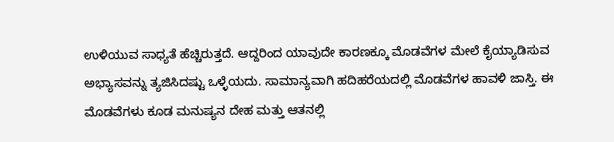ಉಳಿಯುವ ಸಾಧ್ಯತೆ ಹೆಚ್ಚಿರುತ್ತದೆ. ಆದ್ದರಿಂದ ಯಾವುದೇ ಕಾರಣಕ್ಕೂ ಮೊಡವೆಗಳ ಮೇಲೆ ಕೈಯ್ಯಾಡಿಸುವ ಅಭ್ಯಾಸವನ್ನು ತ್ಯಜಿಸಿದಷ್ಟು ಒಳ್ಳೆಯದು. ಸಾಮಾನ್ಯವಾಗಿ ಹದಿಹರೆಯದಲ್ಲಿ ಮೊಡವೆಗಳ ಹಾವಳಿ ಜಾಸ್ತಿ. ಈ ಮೊಡವೆಗಳು ಕೂಡ ಮನುಷ್ಯನ ದೇಹ ಮತ್ತು ಆತನಲ್ಲಿ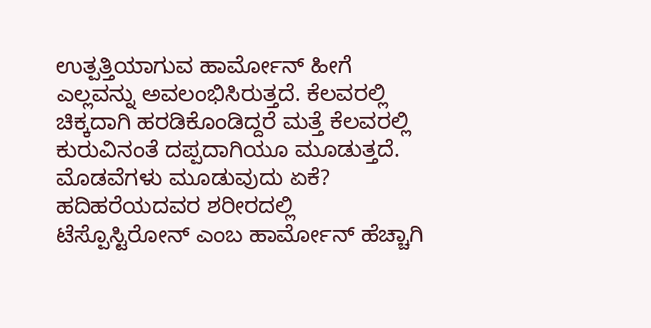ಉತ್ಪತ್ತಿಯಾಗುವ ಹಾರ್ಮೋನ್ ಹೀಗೆ ಎಲ್ಲವನ್ನು ಅವಲಂಭಿಸಿರುತ್ತದೆ. ಕೆಲವರಲ್ಲಿ ಚಿಕ್ಕದಾಗಿ ಹರಡಿಕೊಂಡಿದ್ದರೆ ಮತ್ತೆ ಕೆಲವರಲ್ಲಿ ಕುರುವಿನಂತೆ ದಪ್ಪದಾಗಿಯೂ ಮೂಡುತ್ತದೆ.
ಮೊಡವೆಗಳು ಮೂಡುವುದು ಏಕೆ?
ಹದಿಹರೆಯದವರ ಶರೀರದಲ್ಲಿ ಟೆಸ್ಪೊಸ್ಟಿರೋನ್ ಎಂಬ ಹಾರ್ಮೋನ್ ಹೆಚ್ಚಾಗಿ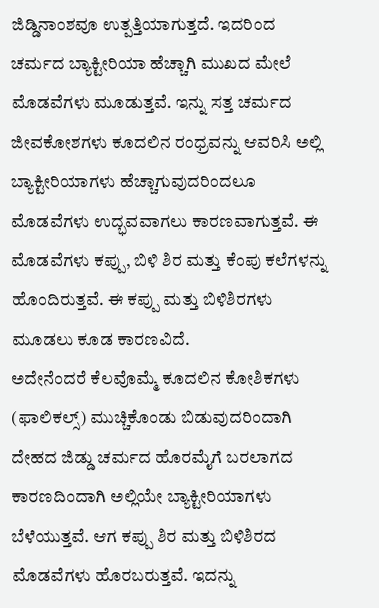ಜಿಡ್ಡಿನಾಂಶವೂ ಉತ್ಪತ್ತಿಯಾಗುತ್ತದೆ. ಇದರಿಂದ ಚರ್ಮದ ಬ್ಯಾಕ್ಟೀರಿಯಾ ಹೆಚ್ಚಾಗಿ ಮುಖದ ಮೇಲೆ ಮೊಡವೆಗಳು ಮೂಡುತ್ತವೆ. ಇನ್ನು ಸತ್ತ ಚರ್ಮದ ಜೀವಕೋಶಗಳು ಕೂದಲಿನ ರಂಧ್ರವನ್ನು ಆವರಿಸಿ ಅಲ್ಲಿ ಬ್ಯಾಕ್ಟೀರಿಯಾಗಳು ಹೆಚ್ಚಾಗುವುದರಿಂದಲೂ ಮೊಡವೆಗಳು ಉದ್ಭವವಾಗಲು ಕಾರಣವಾಗುತ್ತವೆ. ಈ ಮೊಡವೆಗಳು ಕಪ್ಪು, ಬಿಳಿ ಶಿರ ಮತ್ತು ಕೆಂಪು ಕಲೆಗಳನ್ನು ಹೊಂದಿರುತ್ತವೆ. ಈ ಕಪ್ಪು ಮತ್ತು ಬಿಳಿಶಿರಗಳು ಮೂಡಲು ಕೂಡ ಕಾರಣವಿದೆ.
ಅದೇನೆಂದರೆ ಕೆಲವೊಮ್ಮೆ ಕೂದಲಿನ ಕೋಶಿಕಗಳು (ಫಾಲಿಕಲ್ಸ್) ಮುಚ್ಚಿಕೊಂಡು ಬಿಡುವುದರಿಂದಾಗಿ ದೇಹದ ಜಿಡ್ಡು ಚರ್ಮದ ಹೊರಮೈಗೆ ಬರಲಾಗದ ಕಾರಣದಿಂದಾಗಿ ಅಲ್ಲಿಯೇ ಬ್ಯಾಕ್ಟೀರಿಯಾಗಳು ಬೆಳೆಯುತ್ತವೆ. ಆಗ ಕಪ್ಪು ಶಿರ ಮತ್ತು ಬಿಳಿಶಿರದ ಮೊಡವೆಗಳು ಹೊರಬರುತ್ತವೆ. ಇದನ್ನು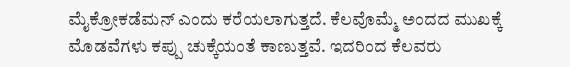ಮೈಕ್ರೋಕಡೆಮನ್ ಎಂದು ಕರೆಯಲಾಗುತ್ತದೆ. ಕೆಲವೊಮ್ಮೆ ಅಂದದ ಮುಖಕ್ಕೆ ಮೊಡವೆಗಳು ಕಪ್ಪು ಚುಕ್ಕೆಯಂತೆ ಕಾಣುತ್ತವೆ. ಇದರಿಂದ ಕೆಲವರು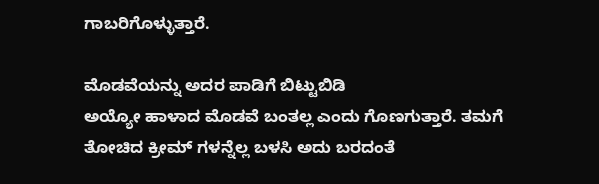ಗಾಬರಿಗೊಳ್ಳುತ್ತಾರೆ.

ಮೊಡವೆಯನ್ನು ಅದರ ಪಾಡಿಗೆ ಬಿಟ್ಟುಬಿಡಿ
ಅಯ್ಯೋ ಹಾಳಾದ ಮೊಡವೆ ಬಂತಲ್ಲ ಎಂದು ಗೊಣಗುತ್ತಾರೆ. ತಮಗೆ ತೋಚಿದ ಕ್ರೀಮ್ ಗಳನ್ನೆಲ್ಲ ಬಳಸಿ ಅದು ಬರದಂತೆ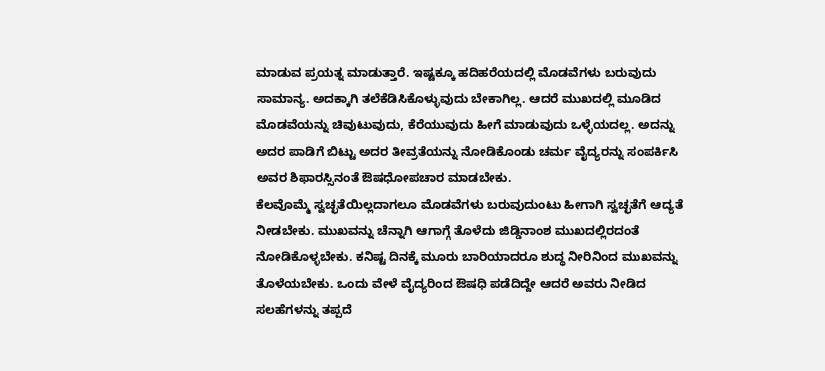ಮಾಡುವ ಪ್ರಯತ್ನ ಮಾಡುತ್ತಾರೆ. ಇಷ್ಟಕ್ಕೂ ಹದಿಹರೆಯದಲ್ಲಿ ಮೊಡವೆಗಳು ಬರುವುದು ಸಾಮಾನ್ಯ. ಅದಕ್ಕಾಗಿ ತಲೆಕೆಡಿಸಿಕೊಳ್ಳುವುದು ಬೇಕಾಗಿಲ್ಲ. ಆದರೆ ಮುಖದಲ್ಲಿ ಮೂಡಿದ ಮೊಡವೆಯನ್ನು ಚಿವುಟುವುದು, ಕೆರೆಯುವುದು ಹೀಗೆ ಮಾಡುವುದು ಒಳ್ಳೆಯದಲ್ಲ. ಅದನ್ನು ಅದರ ಪಾಡಿಗೆ ಬಿಟ್ಟು ಅದರ ತೀವ್ರತೆಯನ್ನು ನೋಡಿಕೊಂಡು ಚರ್ಮ ವೈದ್ಯರನ್ನು ಸಂಪರ್ಕಿಸಿ ಅವರ ಶಿಫಾರಸ್ಸಿನಂತೆ ಔಷಧೋಪಚಾರ ಮಾಡಬೇಕು.
ಕೆಲವೊಮ್ಮೆ ಸ್ವಚ್ಛತೆಯಿಲ್ಲದಾಗಲೂ ಮೊಡವೆಗಳು ಬರುವುದುಂಟು ಹೀಗಾಗಿ ಸ್ವಚ್ಛತೆಗೆ ಆದ್ಯತೆ ನೀಡಬೇಕು. ಮುಖವನ್ನು ಚೆನ್ನಾಗಿ ಆಗಾಗ್ಗೆ ತೊಳೆದು ಜಿಡ್ಡಿನಾಂಶ ಮುಖದಲ್ಲಿರದಂತೆ ನೋಡಿಕೊಳ್ಳಬೇಕು. ಕನಿಷ್ಟ ದಿನಕ್ಕೆ ಮೂರು ಬಾರಿಯಾದರೂ ಶುದ್ಧ ನೀರಿನಿಂದ ಮುಖವನ್ನು ತೊಳೆಯಬೇಕು. ಒಂದು ವೇಳೆ ವೈದ್ಯರಿಂದ ಔಷಧಿ ಪಡೆದಿದ್ದೇ ಆದರೆ ಅವರು ನೀಡಿದ ಸಲಹೆಗಳನ್ನು ತಪ್ಪದೆ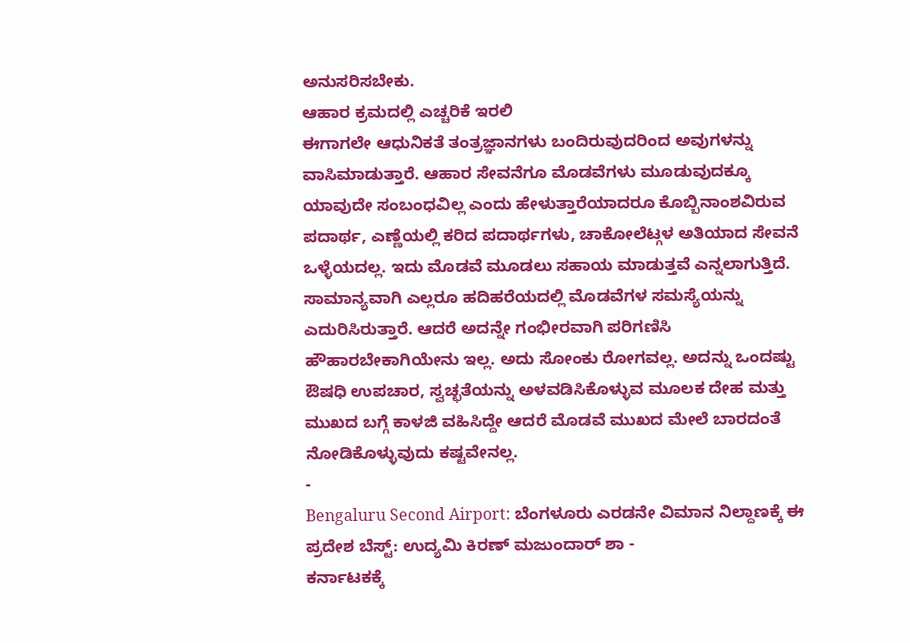ಅನುಸರಿಸಬೇಕು.
ಆಹಾರ ಕ್ರಮದಲ್ಲಿ ಎಚ್ಚರಿಕೆ ಇರಲಿ
ಈಗಾಗಲೇ ಆಧುನಿಕತೆ ತಂತ್ರಜ್ಞಾನಗಳು ಬಂದಿರುವುದರಿಂದ ಅವುಗಳನ್ನು ವಾಸಿಮಾಡುತ್ತಾರೆ. ಆಹಾರ ಸೇವನೆಗೂ ಮೊಡವೆಗಳು ಮೂಡುವುದಕ್ಕೂ ಯಾವುದೇ ಸಂಬಂಧವಿಲ್ಲ ಎಂದು ಹೇಳುತ್ತಾರೆಯಾದರೂ ಕೊಬ್ಬಿನಾಂಶವಿರುವ ಪದಾರ್ಥ, ಎಣ್ಣೆಯಲ್ಲಿ ಕರಿದ ಪದಾರ್ಥಗಳು, ಚಾಕೋಲೆಟ್ಗಳ ಅತಿಯಾದ ಸೇವನೆ ಒಳ್ಳೆಯದಲ್ಲ. ಇದು ಮೊಡವೆ ಮೂಡಲು ಸಹಾಯ ಮಾಡುತ್ತವೆ ಎನ್ನಲಾಗುತ್ತಿದೆ.
ಸಾಮಾನ್ಯವಾಗಿ ಎಲ್ಲರೂ ಹದಿಹರೆಯದಲ್ಲಿ ಮೊಡವೆಗಳ ಸಮಸ್ಯೆಯನ್ನು ಎದುರಿಸಿರುತ್ತಾರೆ. ಆದರೆ ಅದನ್ನೇ ಗಂಭೀರವಾಗಿ ಪರಿಗಣಿಸಿ ಹೌಹಾರಬೇಕಾಗಿಯೇನು ಇಲ್ಲ. ಅದು ಸೋಂಕು ರೋಗವಲ್ಲ. ಅದನ್ನು ಒಂದಷ್ಟು ಔಷಧಿ ಉಪಚಾರ, ಸ್ವಚ್ಛತೆಯನ್ನು ಅಳವಡಿಸಿಕೊಳ್ಳುವ ಮೂಲಕ ದೇಹ ಮತ್ತು ಮುಖದ ಬಗ್ಗೆ ಕಾಳಜಿ ವಹಿಸಿದ್ದೇ ಆದರೆ ಮೊಡವೆ ಮುಖದ ಮೇಲೆ ಬಾರದಂತೆ ನೋಡಿಕೊಳ್ಳುವುದು ಕಷ್ಟವೇನಲ್ಲ.
-
Bengaluru Second Airport: ಬೆಂಗಳೂರು ಎರಡನೇ ವಿಮಾನ ನಿಲ್ದಾಣಕ್ಕೆ ಈ ಪ್ರದೇಶ ಬೆಸ್ಟ್: ಉದ್ಯಮಿ ಕಿರಣ್ ಮಜುಂದಾರ್ ಶಾ -
ಕರ್ನಾಟಕಕ್ಕೆ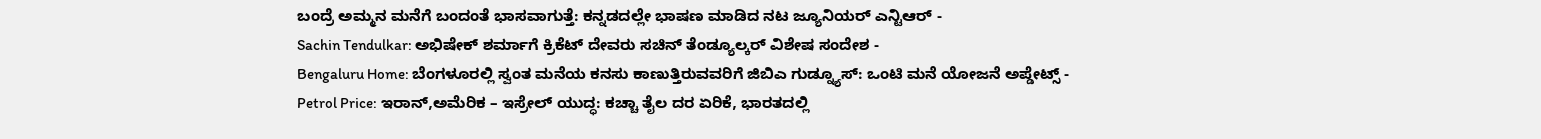ಬಂದ್ರೆ ಅಮ್ಮನ ಮನೆಗೆ ಬಂದಂತೆ ಭಾಸವಾಗುತ್ತೆ: ಕನ್ನಡದಲ್ಲೇ ಭಾಷಣ ಮಾಡಿದ ನಟ ಜ್ಯೂನಿಯರ್ ಎನ್ಟಿಆರ್ -
Sachin Tendulkar: ಅಭಿಷೇಕ್ ಶರ್ಮಾಗೆ ಕ್ರಿಕೆಟ್ ದೇವರು ಸಚಿನ್ ತೆಂಡ್ಯೂಲ್ಕರ್ ವಿಶೇಷ ಸಂದೇಶ -
Bengaluru Home: ಬೆಂಗಳೂರಲ್ಲಿ ಸ್ವಂತ ಮನೆಯ ಕನಸು ಕಾಣುತ್ತಿರುವವರಿಗೆ ಜಿಬಿಎ ಗುಡ್ನ್ಯೂಸ್: ಒಂಟಿ ಮನೆ ಯೋಜನೆ ಅಪ್ಡೇಟ್ಸ್ -
Petrol Price: ಇರಾನ್,ಅಮೆರಿಕ – ಇಸ್ರೇಲ್ ಯುದ್ಧ: ಕಚ್ಚಾ ತೈಲ ದರ ಏರಿಕೆ, ಭಾರತದಲ್ಲಿ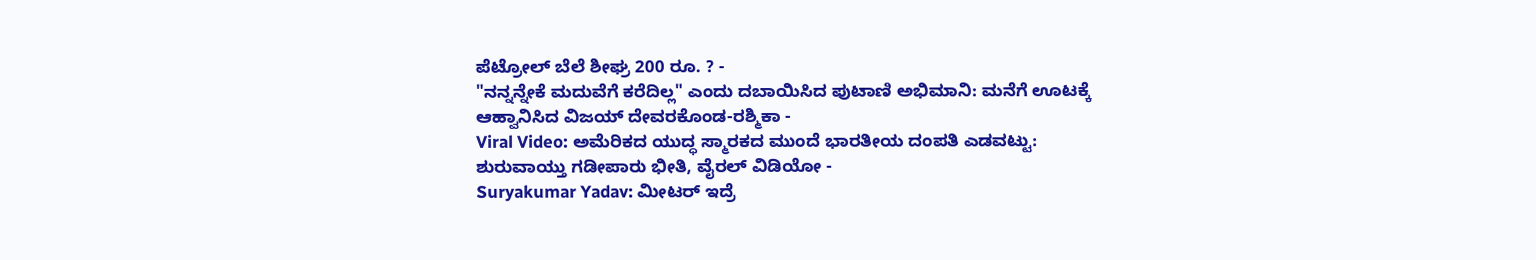ಪೆಟ್ರೋಲ್ ಬೆಲೆ ಶೀಘ್ರ 200 ರೂ. ? -
"ನನ್ನನ್ನೇಕೆ ಮದುವೆಗೆ ಕರೆದಿಲ್ಲ" ಎಂದು ದಬಾಯಿಸಿದ ಪುಟಾಣಿ ಅಭಿಮಾನಿ: ಮನೆಗೆ ಊಟಕ್ಕೆ ಆಹ್ವಾನಿಸಿದ ವಿಜಯ್ ದೇವರಕೊಂಡ-ರಶ್ಮಿಕಾ -
Viral Video: ಅಮೆರಿಕದ ಯುದ್ಧ ಸ್ಮಾರಕದ ಮುಂದೆ ಭಾರತೀಯ ದಂಪತಿ ಎಡವಟ್ಟು: ಶುರುವಾಯ್ತು ಗಡೀಪಾರು ಭೀತಿ, ವೈರಲ್ ವಿಡಿಯೋ -
Suryakumar Yadav: ಮೀಟರ್ ಇದ್ರೆ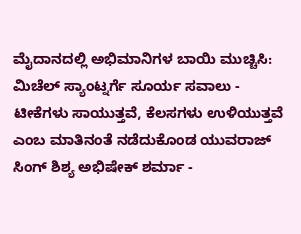ಮೈದಾನದಲ್ಲಿ ಅಭಿಮಾನಿಗಳ ಬಾಯಿ ಮುಚ್ಚಿಸಿ: ಮಿಚೆಲ್ ಸ್ಯಾಂಟ್ನರ್ಗೆ ಸೂರ್ಯ ಸವಾಲು -
ಟೀಕೆಗಳು ಸಾಯುತ್ತವೆ, ಕೆಲಸಗಳು ಉಳಿಯುತ್ತವೆ ಎಂಬ ಮಾತಿನಂತೆ ನಡೆದುಕೊಂಡ ಯುವರಾಜ್ ಸಿಂಗ್ ಶಿಶ್ಯ ಅಭಿಷೇಕ್ ಶರ್ಮಾ -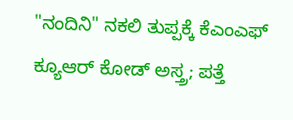"ನಂದಿನಿ" ನಕಲಿ ತುಪ್ಪಕ್ಕೆ ಕೆಎಂಎಫ್ ಕ್ಯೂಆರ್ ಕೋಡ್ ಅಸ್ತ್ರ; ಪತ್ತೆ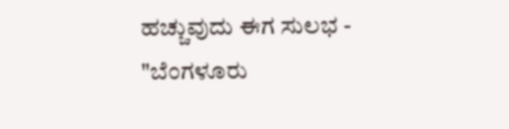ಹಚ್ಚುವುದು ಈಗ ಸುಲಭ -
"ಬೆಂಗಳೂರು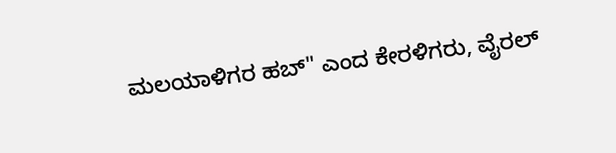ಮಲಯಾಳಿಗರ ಹಬ್" ಎಂದ ಕೇರಳಿಗರು, ವೈರಲ್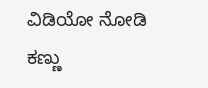ವಿಡಿಯೋ ನೋಡಿ ಕಣ್ಣು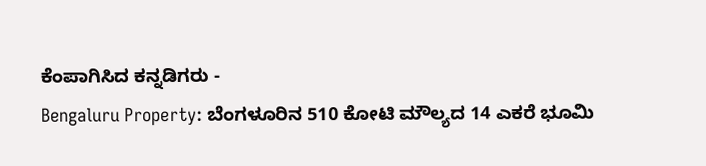ಕೆಂಪಾಗಿಸಿದ ಕನ್ನಡಿಗರು -
Bengaluru Property: ಬೆಂಗಳೂರಿನ 510 ಕೋಟಿ ಮೌಲ್ಯದ 14 ಎಕರೆ ಭೂಮಿ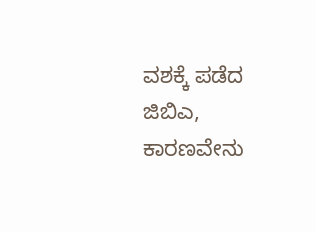ವಶಕ್ಕೆ ಪಡೆದ ಜಿಬಿಎ, ಕಾರಣವೇನು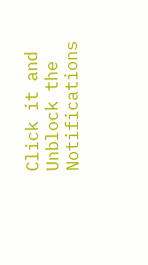Click it and Unblock the Notifications